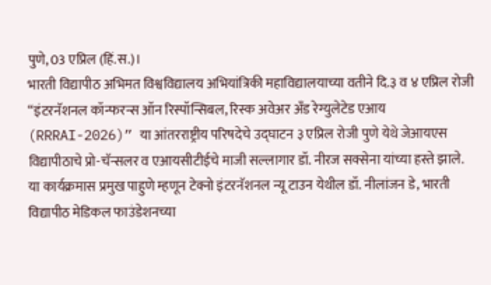पुणे, 03 एप्रिल (हिं.स.)।
भारती विद्यापीठ अभिमत विश्वविद्यालय अभियांत्रिकी महाविद्यालयाच्या वतीने दि.३ व ४ एप्रिल रोजी “इंटरनॅशनल कॉन्फरन्स ऑन रिस्पॉन्सिबल, रिस्क अवेअर अँड रेग्युलेटेड एआय (RRRAI-2026)” या आंतरराष्ट्रीय परिषदेचे उद्घाटन ३ एप्रिल रोजी पुणे येथे जेआयएस विद्यापीठाचे प्रो-चॅन्सलर व एआयसीटीईचे माजी सल्लागार डॉ. नीरज सक्सेना यांच्या हस्ते झाले.
या कार्यक्रमास प्रमुख पाहुणे म्हणून टेक्नो इंटरनॅशनल न्यू टाउन येथील डॉ. नीलांजन डे, भारती विद्यापीठ मेडिकल फाउंडेशनच्या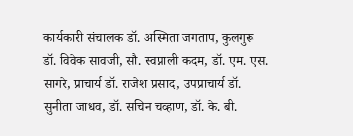कार्यकारी संचालक डॉ. अस्मिता जगताप, कुलगुरू डॉ. विवेक सावजी, सौ. स्वप्नाली कदम, डॉ. एम. एस. सागरे, प्राचार्य डॉ. राजेश प्रसाद, उपप्राचार्य डॉ. सुनीता जाधव, डॉ. सचिन चव्हाण, डॉ. के. बी.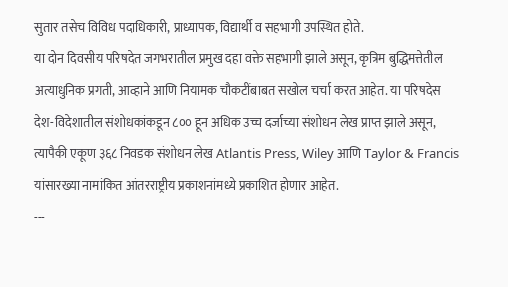सुतार तसेच विविध पदाधिकारी, प्राध्यापक, विद्यार्थी व सहभागी उपस्थित होते.
या दोन दिवसीय परिषदेत जगभरातील प्रमुख दहा वक्ते सहभागी झाले असून, कृत्रिम बुद्धिमत्तेतील अत्याधुनिक प्रगती, आव्हाने आणि नियामक चौकटींबाबत सखोल चर्चा करत आहेत. या परिषदेस देश-विदेशातील संशोधकांकडून ८०० हून अधिक उच्च दर्जाच्या संशोधन लेख प्राप्त झाले असून, त्यापैकी एकूण ३६८ निवडक संशोधन लेख Atlantis Press, Wiley आणि Taylor & Francis यांसारख्या नामांकित आंतरराष्ट्रीय प्रकाशनांमध्ये प्रकाशित होणार आहेत.
---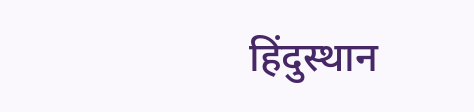हिंदुस्थान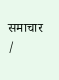समाचार /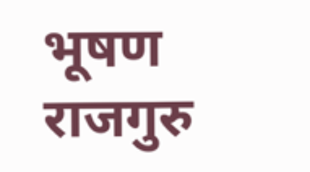भूषण राजगुरु